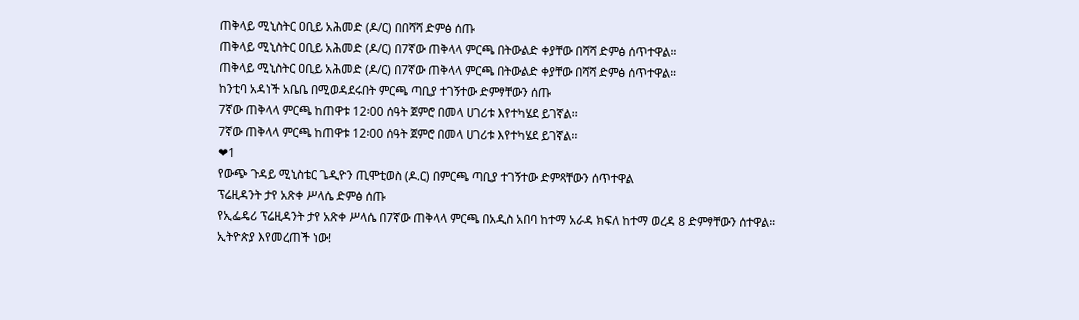ጠቅላይ ሚኒስትር ዐቢይ አሕመድ (ዶ/ር) በበሻሻ ድምፅ ሰጡ
ጠቅላይ ሚኒስትር ዐቢይ አሕመድ (ዶ/ር) በ7ኛው ጠቅላላ ምርጫ በትውልድ ቀያቸው በሻሻ ድምፅ ሰጥተዋል።
ጠቅላይ ሚኒስትር ዐቢይ አሕመድ (ዶ/ር) በ7ኛው ጠቅላላ ምርጫ በትውልድ ቀያቸው በሻሻ ድምፅ ሰጥተዋል።
ከንቲባ አዳነች አቤቤ በሚወዳደሩበት ምርጫ ጣቢያ ተገኝተው ድምፃቸውን ሰጡ
7ኛው ጠቅላላ ምርጫ ከጠዋቱ 12፡00 ሰዓት ጀምሮ በመላ ሀገሪቱ እየተካሄደ ይገኛል፡፡
7ኛው ጠቅላላ ምርጫ ከጠዋቱ 12፡00 ሰዓት ጀምሮ በመላ ሀገሪቱ እየተካሄደ ይገኛል፡፡
❤1
የውጭ ጉዳይ ሚኒስቴር ጌዲዮን ጢሞቲወስ (ዶ.ር) በምርጫ ጣቢያ ተገኝተው ድምጻቸውን ሰጥተዋል
ፕሬዚዳንት ታየ አጽቀ ሥላሴ ድምፅ ሰጡ
የኢፌዴሪ ፕሬዚዳንት ታየ አጽቀ ሥላሴ በ7ኛው ጠቅላላ ምርጫ በአዲስ አበባ ከተማ አራዳ ክፍለ ከተማ ወረዳ 8 ድምፃቸውን ሰተዋል።
ኢትዮጵያ እየመረጠች ነው!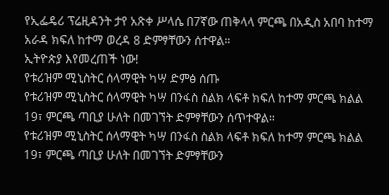የኢፌዴሪ ፕሬዚዳንት ታየ አጽቀ ሥላሴ በ7ኛው ጠቅላላ ምርጫ በአዲስ አበባ ከተማ አራዳ ክፍለ ከተማ ወረዳ 8 ድምፃቸውን ሰተዋል።
ኢትዮጵያ እየመረጠች ነው!
የቱሪዝም ሚኒስትር ሰላማዊት ካሣ ድምፅ ሰጡ
የቱሪዝም ሚኒስትር ሰላማዊት ካሣ በንፋስ ስልክ ላፍቶ ክፍለ ከተማ ምርጫ ክልል 19፣ ምርጫ ጣቢያ ሁለት በመገኘት ድምፃቸውን ሰጥተዋል።
የቱሪዝም ሚኒስትር ሰላማዊት ካሣ በንፋስ ስልክ ላፍቶ ክፍለ ከተማ ምርጫ ክልል 19፣ ምርጫ ጣቢያ ሁለት በመገኘት ድምፃቸውን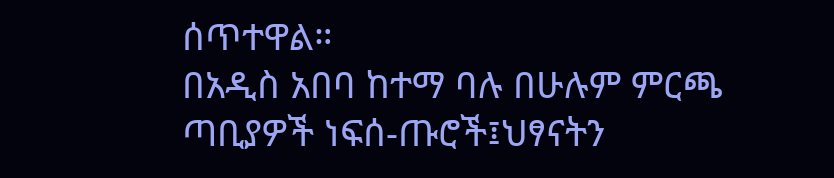ሰጥተዋል።
በአዲስ አበባ ከተማ ባሉ በሁሉም ምርጫ ጣቢያዎች ነፍሰ-ጡሮች፤ህፃናትን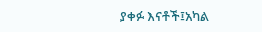ያቀፉ እናቶች፤አካል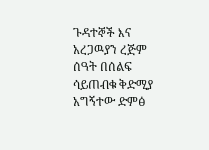ጉዳተኞች እና አረጋዉያን ረጅም ሰዓት በሰልፍ ሳይጠብቁ ቅድሚያ አግኝተው ድምፅ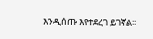እንዲሰጡ እየተደረገ ይገኛል፡፡